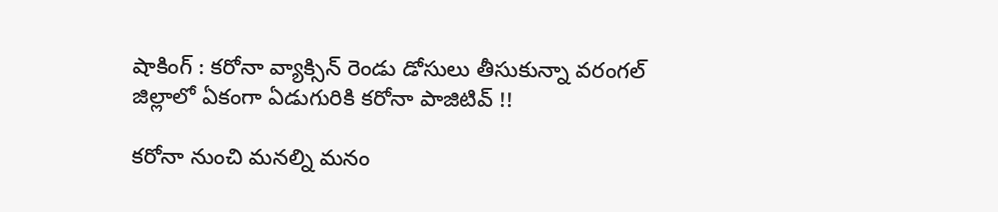షాకింగ్ : కరోనా వ్యాక్సిన్ రెండు డోసులు తీసుకున్నా వరంగల్ జిల్లాలో ఏకంగా ఏడుగురికి కరోనా పాజిటివ్ !!

కరోనా నుంచి మనల్ని మనం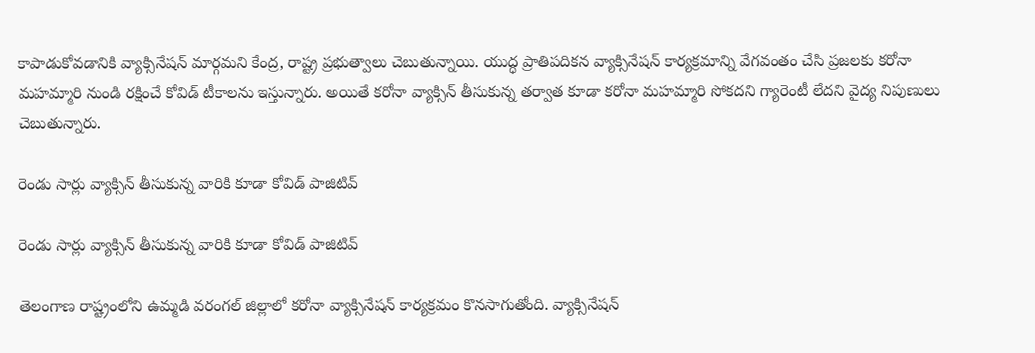కాపాడుకోవడానికి వ్యాక్సినేషన్ మార్గమని కేంద్ర, రాష్ట్ర ప్రభుత్వాలు చెబుతున్నాయి. యుద్ధ ప్రాతిపదికన వ్యాక్సినేషన్ కార్యక్రమాన్ని వేగవంతం చేసి ప్రజలకు కరోనా మహమ్మారి నుండి రక్షించే కోవిడ్ టీకాలను ఇస్తున్నారు. అయితే కరోనా వ్యాక్సిన్ తీసుకున్న తర్వాత కూడా కరోనా మహమ్మారి సోకదని గ్యారెంటీ లేదని వైద్య నిపుణులు చెబుతున్నారు.

రెండు సార్లు వ్యాక్సిన్ తీసుకున్న వారికి కూడా కోవిడ్ పాజిటివ్

రెండు సార్లు వ్యాక్సిన్ తీసుకున్న వారికి కూడా కోవిడ్ పాజిటివ్

తెలంగాణ రాష్ట్రంలోని ఉమ్మడి వరంగల్ జిల్లాలో కరోనా వ్యాక్సినేషన్ కార్యక్రమం కొనసాగుతోంది. వ్యాక్సినేషన్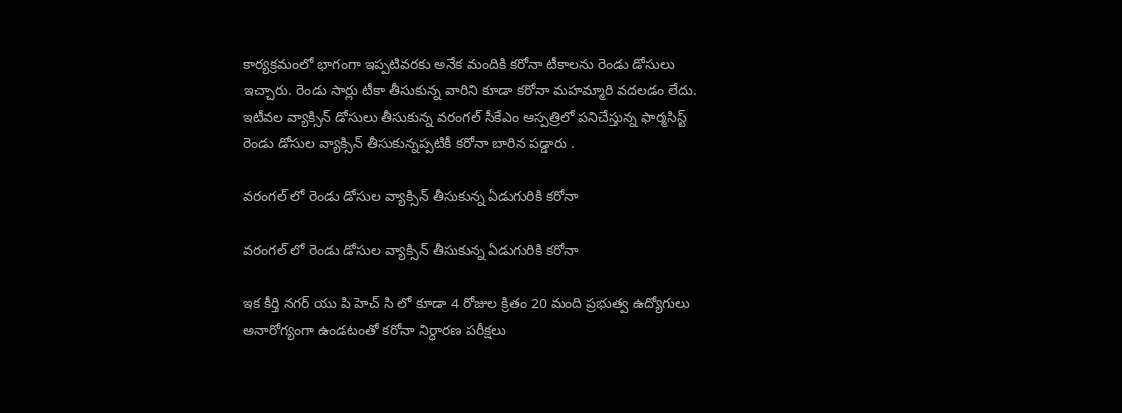కార్యక్రమంలో భాగంగా ఇప్పటివరకు అనేక మందికి కరోనా టీకాలను రెండు డోసులు ఇచ్చారు. రెండు సార్లు టీకా తీసుకున్న వారిని కూడా కరోనా మహమ్మారి వదలడం లేదు. ఇటీవల వ్యాక్సిన్ డోసులు తీసుకున్న వరంగల్ సీకేఎం ఆస్పత్రిలో పనిచేస్తున్న ఫార్మసిస్ట్ రెండు డోసుల వ్యాక్సిన్ తీసుకున్నప్పటికీ కరోనా బారిన పడ్డారు .

వరంగల్ లో రెండు డోసుల వ్యాక్సిన్ తీసుకున్న ఏడుగురికి కరోనా

వరంగల్ లో రెండు డోసుల వ్యాక్సిన్ తీసుకున్న ఏడుగురికి కరోనా

ఇక కీర్తి నగర్ యు పి హెచ్ సి లో కూడా 4 రోజుల క్రితం 20 మంది ప్రభుత్వ ఉద్యోగులు అనారోగ్యంగా ఉండటంతో కరోనా నిర్ధారణ పరీక్షలు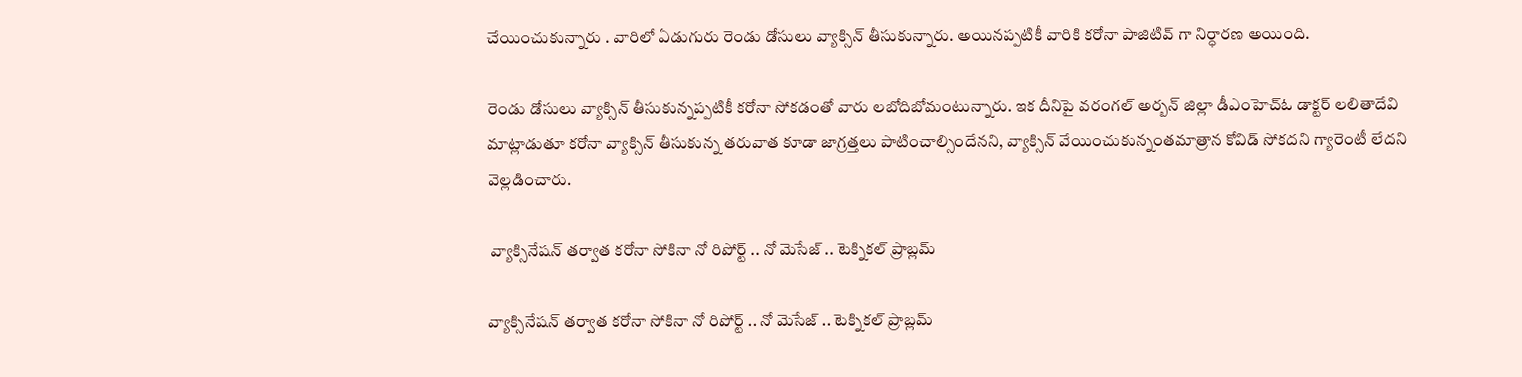చేయించుకున్నారు . వారిలో ఏడుగురు రెండు డోసులు వ్యాక్సిన్ తీసుకున్నారు. అయినప్పటికీ వారికి కరోనా పాజిటివ్ గా నిర్ధారణ అయింది.

రెండు డోసులు వ్యాక్సిన్ తీసుకున్నప్పటికీ కరోనా సోకడంతో వారు లబోదిబోమంటున్నారు. ఇక దీనిపై వరంగల్ అర్బన్ జిల్లా డీఎంహెచ్ఓ డాక్టర్ లలితాదేవి మాట్లాడుతూ కరోనా వ్యాక్సిన్ తీసుకున్న తరువాత కూడా జాగ్రత్తలు పాటించాల్సిందేనని, వ్యాక్సిన్ వేయించుకున్నంతమాత్రాన కోవిడ్ సోకదని గ్యారెంటీ లేదని వెల్లడించారు.

 వ్యాక్సినేషన్ తర్వాత కరోనా సోకినా నో రిపోర్ట్ .. నో మెసేజ్ .. టెక్నికల్ ప్రాబ్లమ్

వ్యాక్సినేషన్ తర్వాత కరోనా సోకినా నో రిపోర్ట్ .. నో మెసేజ్ .. టెక్నికల్ ప్రాబ్లమ్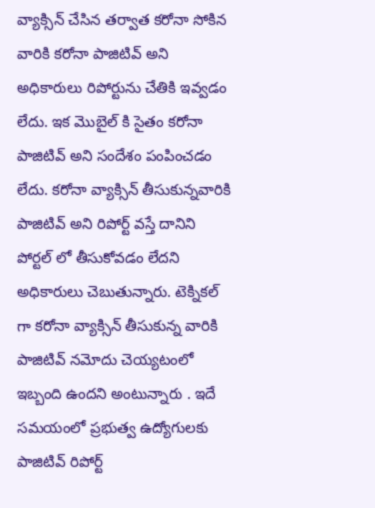వ్యాక్సిన్ చేసిన తర్వాత కరోనా సోకిన వారికి కరోనా పాజిటివ్ అని అధికారులు రిపోర్టును చేతికి ఇవ్వడం లేదు. ఇక మొబైల్ కి సైతం కరోనా పాజిటివ్ అని సందేశం పంపించడం లేదు. కరోనా వ్యాక్సిన్ తీసుకున్నవారికి పాజిటివ్ అని రిపోర్ట్ వస్తే దానిని పోర్టల్ లో తీసుకోవడం లేదని అధికారులు చెబుతున్నారు. టెక్నికల్ గా కరోనా వ్యాక్సిన్ తీసుకున్న వారికి పాజిటివ్ నమోదు చెయ్యటంలో ఇబ్బంది ఉందని అంటున్నారు . ఇదే సమయంలో ప్రభుత్వ ఉద్యోగులకు పాజిటివ్ రిపోర్ట్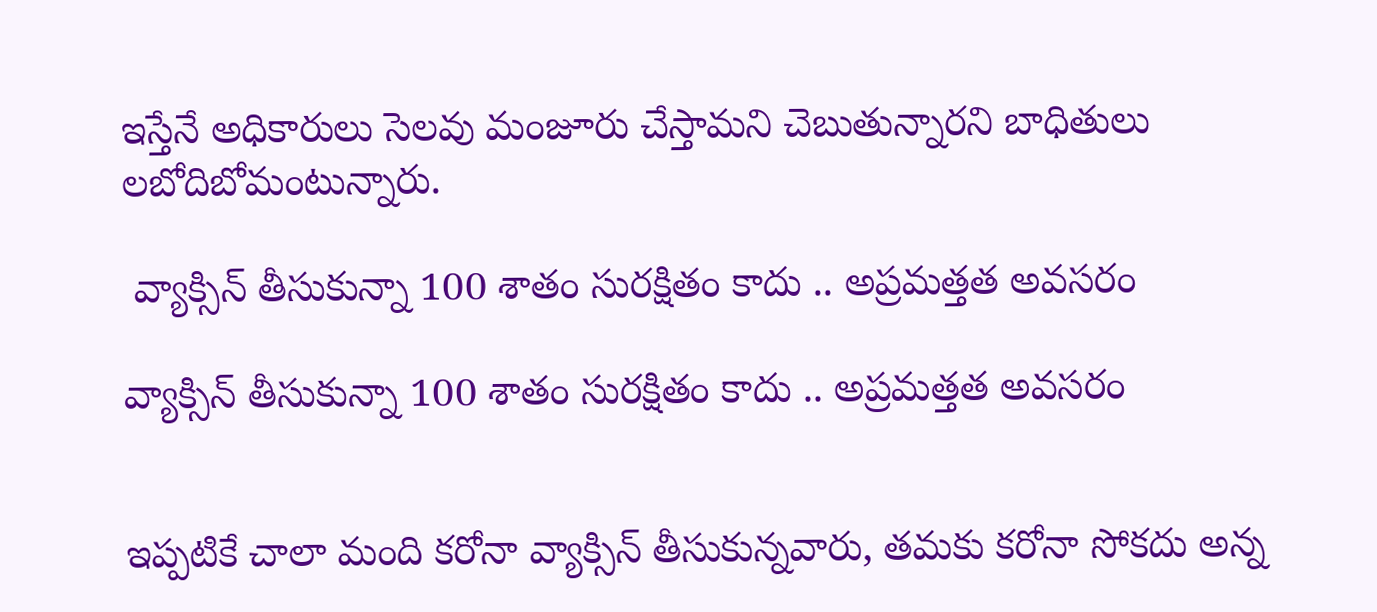ఇస్తేనే అధికారులు సెలవు మంజూరు చేస్తామని చెబుతున్నారని బాధితులు లబోదిబోమంటున్నారు.

 వ్యాక్సిన్ తీసుకున్నా 100 శాతం సురక్షితం కాదు .. అప్రమత్తత అవసరం

వ్యాక్సిన్ తీసుకున్నా 100 శాతం సురక్షితం కాదు .. అప్రమత్తత అవసరం


ఇప్పటికే చాలా మంది కరోనా వ్యాక్సిన్ తీసుకున్నవారు, తమకు కరోనా సోకదు అన్న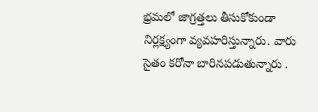భ్రమలో జాగ్రత్తలు తీసుకోకుండా నిర్లక్ష్యంగా వ్యవహరిస్తున్నారు. వారు సైతం కరోనా బారినపడుతున్నారు .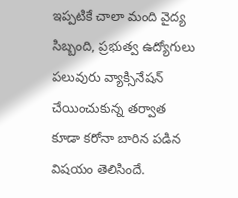ఇప్పటికే చాలా మంది వైద్య సిబ్బంది, ప్రభుత్వ ఉద్యోగులు పలువురు వ్యాక్సినేషన్ చేయించుకున్న తర్వాత కూడా కరోనా బారిన పడిన విషయం తెలిసిందే.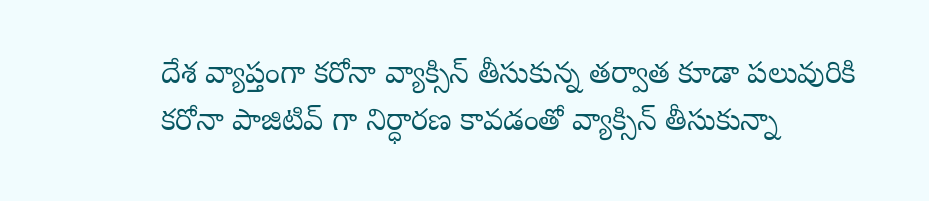దేశ వ్యాప్తంగా కరోనా వ్యాక్సిన్ తీసుకున్న తర్వాత కూడా పలువురికి కరోనా పాజిటివ్ గా నిర్ధారణ కావడంతో వ్యాక్సిన్ తీసుకున్నా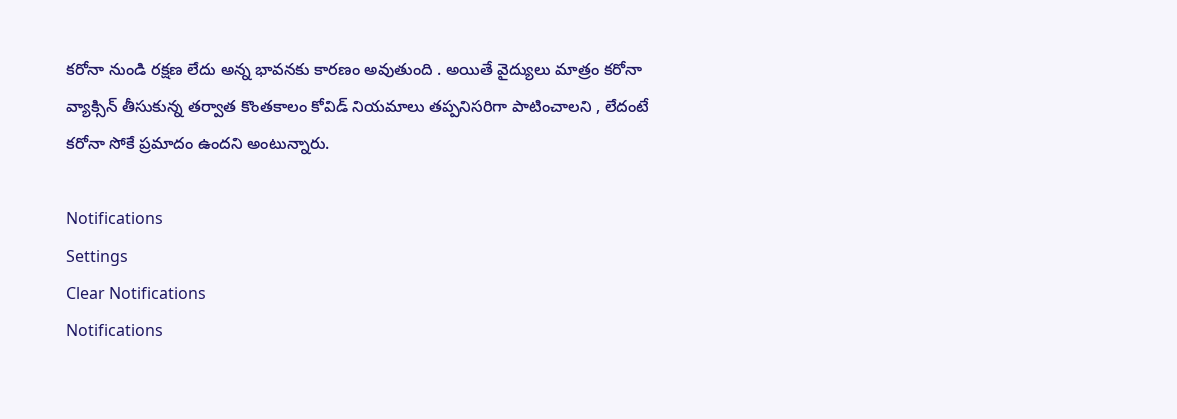కరోనా నుండి రక్షణ లేదు అన్న భావనకు కారణం అవుతుంది . అయితే వైద్యులు మాత్రం కరోనా వ్యాక్సిన్ తీసుకున్న తర్వాత కొంతకాలం కోవిడ్ నియమాలు తప్పనిసరిగా పాటించాలని , లేదంటే కరోనా సోకే ప్రమాదం ఉందని అంటున్నారు.

Notifications
Settings
Clear Notifications
Notifications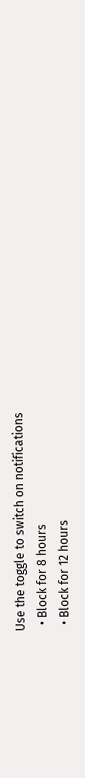Use the toggle to switch on notifications
  • Block for 8 hours
  • Block for 12 hours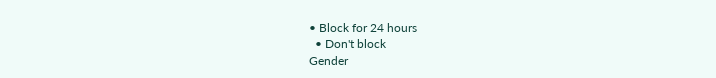• Block for 24 hours
  • Don't block
Gender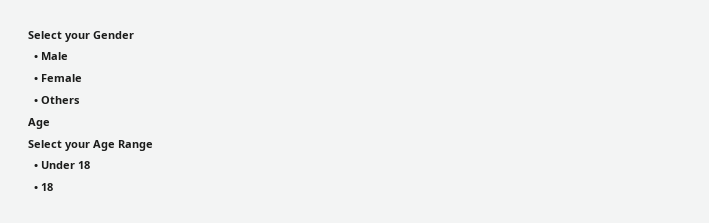Select your Gender
  • Male
  • Female
  • Others
Age
Select your Age Range
  • Under 18
  • 18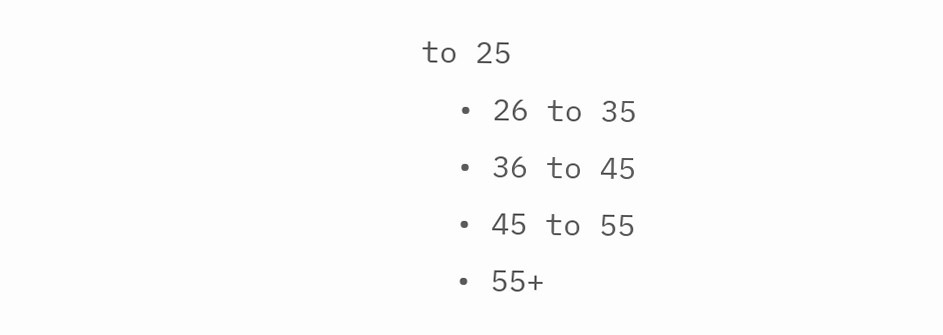to 25
  • 26 to 35
  • 36 to 45
  • 45 to 55
  • 55+